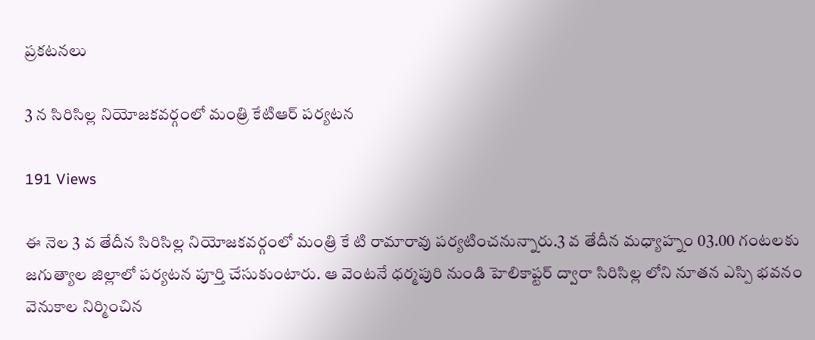ప్రకటనలు

3 న సిరిసిల్ల నియోజకవర్గంలో మంత్రి కేటిఆర్ పర్యటన

191 Views

ఈ నెల 3 వ తేదీన సిరిసిల్ల నియోజకవర్గంలో మంత్రి కే టి రామారావు పర్యటించనున్నారు.3 వ తేదీన మధ్యాహ్నం 03.00 గంటలకు జగుత్యాల జిల్లాలో పర్యటన పూర్తి చేసుకుంటారు. ఆ వెంటనే ధర్మపురి నుండి హెలికాప్టర్ ద్వారా సిరిసిల్ల లోని నూతన ఎస్పి భవనం వెనుకాల నిర్మించిన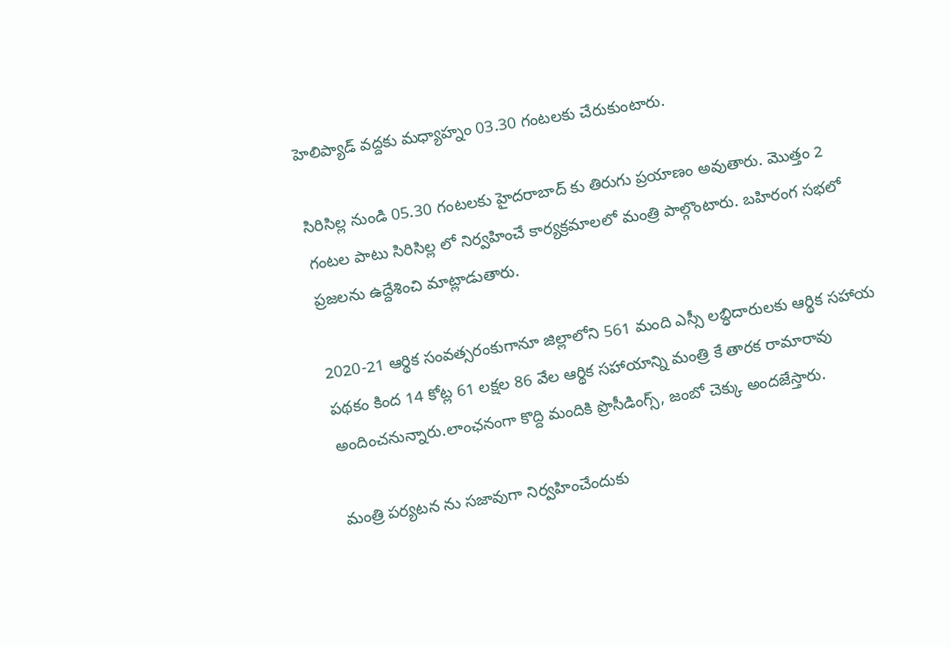హెలిప్యాడ్ వద్దకు మధ్యాహ్నం 03.30 గంటలకు చేరుకుంటారు.

సిరిసిల్ల నుండి 05.30 గంటలకు హైదరాబాద్ కు తిరుగు ప్రయాణం అవుతారు. మొత్తం 2 గంటల పాటు సిరిసిల్ల లో నిర్వహించే కార్యక్రమాలలో మంత్రి పాల్గొంటారు. బహిరంగ సభలో ప్రజలను ఉద్దేశించి మాట్లాడుతారు.

2020-21 ఆర్థిక సంవత్సరంకుగానూ జిల్లాలోని 561 మంది ఎస్సీ లబ్ధిదారులకు ఆర్థిక సహాయ పథకం కింద 14 కోట్ల 61 లక్షల 86 వేల ఆర్థిక సహాయాన్ని మంత్రి కే తారక రామారావు అందించనున్నారు.లాంఛనంగా కొద్ది మందికి ప్రొసీడింగ్స్, జంబో చెక్కు అందజేస్తారు.

మంత్రి పర్యటన ను సజావుగా నిర్వహించేందుకు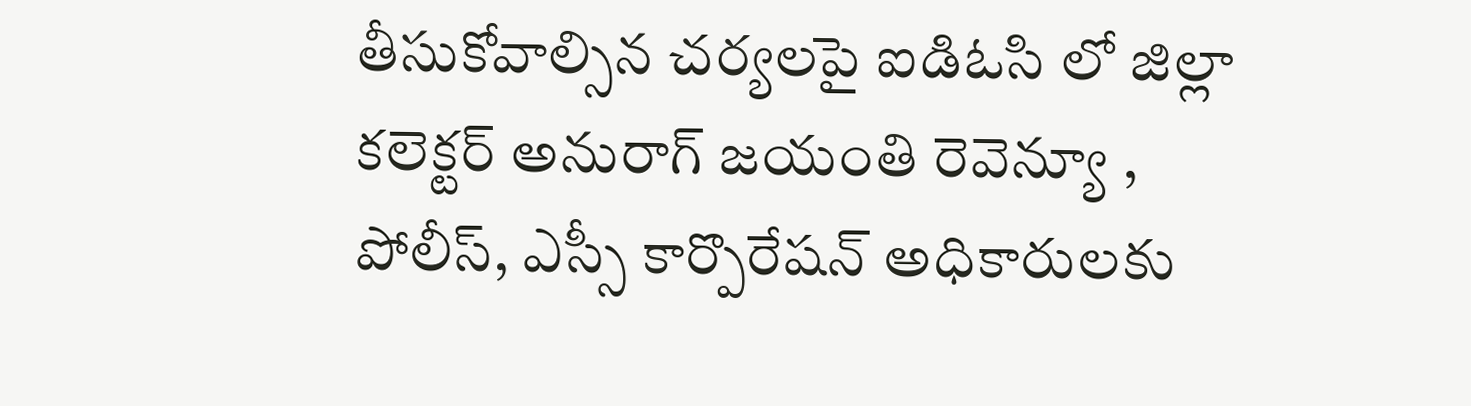తీసుకోవాల్సిన చర్యలపై ఐడిఓసి లో జిల్లా కలెక్టర్ అనురాగ్ జయంతి రెవెన్యూ , పోలీస్, ఎస్సీ కార్పొరేషన్ అధికారులకు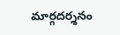మార్గదర్శనం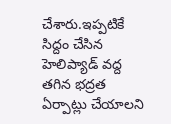చేశారు.ఇప్పటికే సిద్దం చేసిన హెలిప్యాడ్ వద్ద తగిన భద్రత ఏర్పాట్లు చేయాలని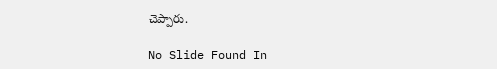చెప్పారు.

No Slide Found In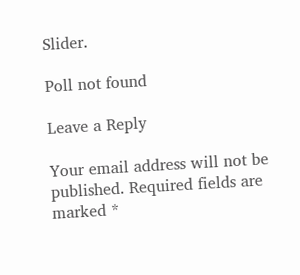Slider.

Poll not found

Leave a Reply

Your email address will not be published. Required fields are marked *